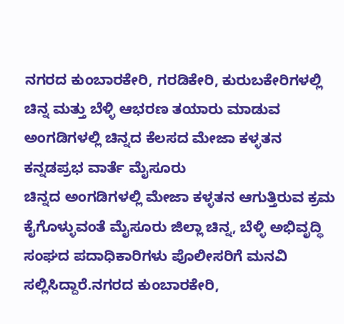ನಗರದ ಕುಂಬಾರಕೇರಿ, ಗರಡಿಕೇರಿ, ಕುರುಬಕೇರಿಗಳಲ್ಲಿ ಚಿನ್ನ ಮತ್ತು ಬೆಳ್ಳಿ ಆಭರಣ ತಯಾರು ಮಾಡುವ ಅಂಗಡಿಗಳಲ್ಲಿ ಚಿನ್ನದ ಕೆಲಸದ ಮೇಜಾ ಕಳ್ಳತನ
ಕನ್ನಡಪ್ರಭ ವಾರ್ತೆ ಮೈಸೂರು
ಚಿನ್ನದ ಅಂಗಡಿಗಳಲ್ಲಿ ಮೇಜಾ ಕಳ್ಳತನ ಆಗುತ್ತಿರುವ ಕ್ರಮ ಕೈಗೊಳ್ಳುವಂತೆ ಮೈಸೂರು ಜಿಲ್ಲಾ ಚಿನ್ನ, ಬೆಳ್ಳಿ ಅಭಿವೃದ್ಧಿ ಸಂಘದ ಪದಾಧಿಕಾರಿಗಳು ಪೊಲೀಸರಿಗೆ ಮನವಿ ಸಲ್ಲಿಸಿದ್ದಾರೆ.ನಗರದ ಕುಂಬಾರಕೇರಿ,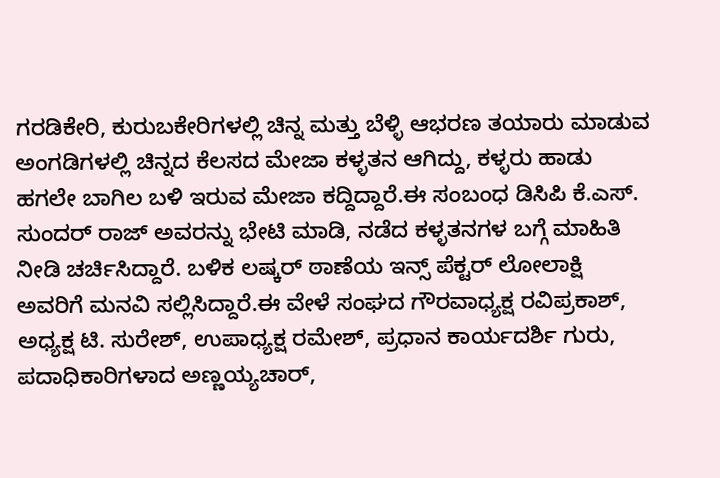ಗರಡಿಕೇರಿ, ಕುರುಬಕೇರಿಗಳಲ್ಲಿ ಚಿನ್ನ ಮತ್ತು ಬೆಳ್ಳಿ ಆಭರಣ ತಯಾರು ಮಾಡುವ ಅಂಗಡಿಗಳಲ್ಲಿ ಚಿನ್ನದ ಕೆಲಸದ ಮೇಜಾ ಕಳ್ಳತನ ಆಗಿದ್ದು, ಕಳ್ಳರು ಹಾಡು ಹಗಲೇ ಬಾಗಿಲ ಬಳಿ ಇರುವ ಮೇಜಾ ಕದ್ದಿದ್ದಾರೆ.ಈ ಸಂಬಂಧ ಡಿಸಿಪಿ ಕೆ.ಎಸ್. ಸುಂದರ್ ರಾಜ್ ಅವರನ್ನು ಭೇಟಿ ಮಾಡಿ, ನಡೆದ ಕಳ್ಳತನಗಳ ಬಗ್ಗೆ ಮಾಹಿತಿ ನೀಡಿ ಚರ್ಚಿಸಿದ್ದಾರೆ. ಬಳಿಕ ಲಷ್ಕರ್ ಠಾಣೆಯ ಇನ್ಸ್ ಪೆಕ್ಟರ್ ಲೋಲಾಕ್ಷಿ ಅವರಿಗೆ ಮನವಿ ಸಲ್ಲಿಸಿದ್ದಾರೆ.ಈ ವೇಳೆ ಸಂಘದ ಗೌರವಾಧ್ಯಕ್ಷ ರವಿಪ್ರಕಾಶ್, ಅಧ್ಯಕ್ಷ ಟಿ. ಸುರೇಶ್, ಉಪಾಧ್ಯಕ್ಷ ರಮೇಶ್, ಪ್ರಧಾನ ಕಾರ್ಯದರ್ಶಿ ಗುರು, ಪದಾಧಿಕಾರಿಗಳಾದ ಅಣ್ಣಯ್ಯಚಾರ್,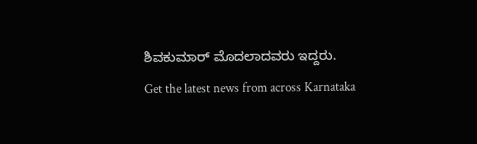ಶಿವಕುಮಾರ್ ಮೊದಲಾದವರು ಇದ್ದರು.
Get the latest news from across Karnataka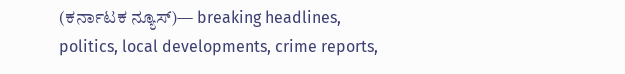(ಕರ್ನಾಟಕ ನ್ಯೂಸ್)— breaking headlines, politics, local developments, crime reports,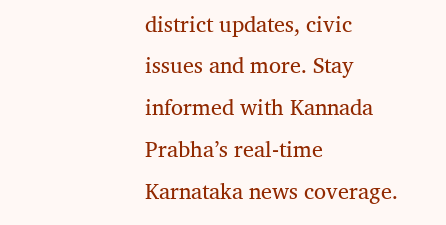district updates, civic issues and more. Stay informed with Kannada Prabha’s real‑time Karnataka news coverage.